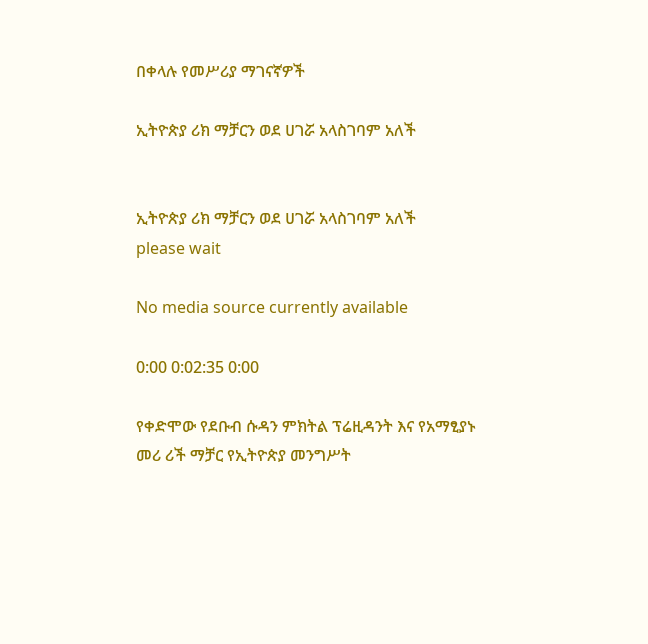በቀላሉ የመሥሪያ ማገናኛዎች

ኢትዮጵያ ሪክ ማቻርን ወደ ሀገሯ አላስገባም አለች


ኢትዮጵያ ሪክ ማቻርን ወደ ሀገሯ አላስገባም አለች
please wait

No media source currently available

0:00 0:02:35 0:00

የቀድሞው የደቡብ ሱዳን ምክትል ፕሬዚዳንት እና የአማፂያኑ መሪ ሪች ማቻር የኢትዮጵያ መንግሥት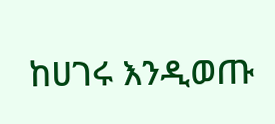ከሀገሩ እንዲወጡ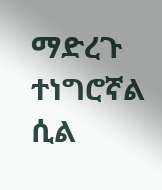ማድረጉ ተነግሮኛል ሲል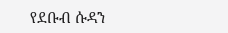የደቡብ ሱዳን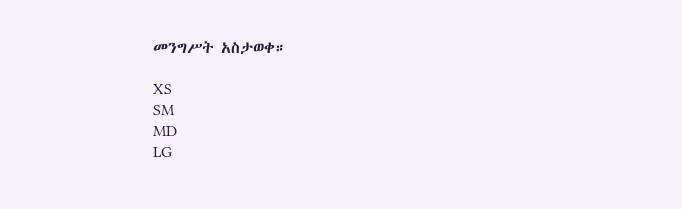መንግሥት አስታወቀ።

XS
SM
MD
LG